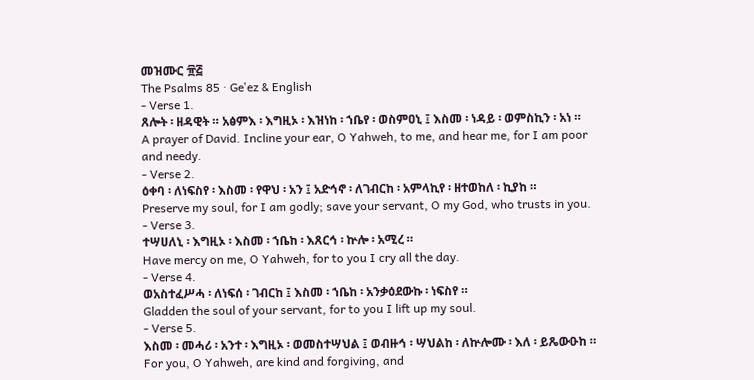መዝሙር ፹፭
The Psalms 85 · Geʽez & English
- Verse 1.
ጸሎት ፡ ዘዳዊት ። አፅምእ ፡ እግዚኦ ፡ እዝነከ ፡ ኀቤየ ፡ ወስምዐኒ ፤ እስመ ፡ ነዳይ ፡ ወምስኪን ፡ አነ ።
A prayer of David. Incline your ear, O Yahweh, to me, and hear me, for I am poor and needy.
- Verse 2.
ዕቀባ ፡ ለነፍስየ ፡ እስመ ፡ የዋህ ፡ አን ፤ አድኅኖ ፡ ለገብርከ ፡ አምላኪየ ፡ ዘተወከለ ፡ ኪያከ ።
Preserve my soul, for I am godly; save your servant, O my God, who trusts in you.
- Verse 3.
ተሣሀለኒ ፡ እግዚኦ ፡ እስመ ፡ ኀቤከ ፡ እጸርኅ ፡ ኵሎ ፡ አሚረ ።
Have mercy on me, O Yahweh, for to you I cry all the day.
- Verse 4.
ወአስተፈሥሓ ፡ ለነፍሰ ፡ ገብርከ ፤ እስመ ፡ ኀቤከ ፡ አንቃዕደውኩ ፡ ነፍስየ ።
Gladden the soul of your servant, for to you I lift up my soul.
- Verse 5.
እስመ ፡ መሓሪ ፡ አንተ ፡ እግዚኦ ፡ ወመስተሣህል ፤ ወብዙኅ ፡ ሣህልከ ፡ ለኵሎሙ ፡ እለ ፡ ይጼውዑከ ።
For you, O Yahweh, are kind and forgiving, and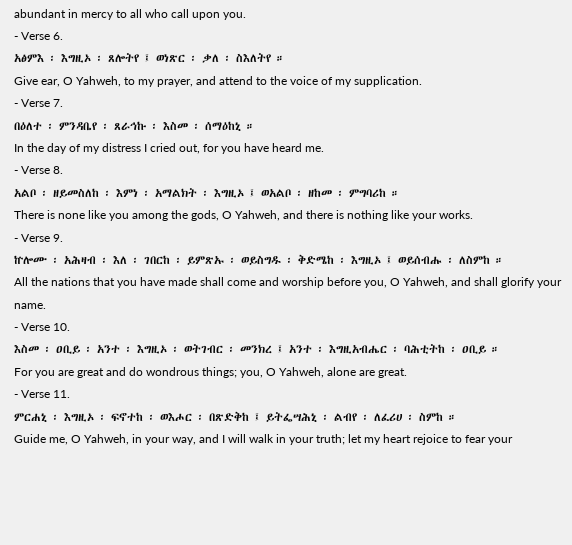abundant in mercy to all who call upon you.
- Verse 6.
አፅምእ ፡ እግዚኦ ፡ ጸሎትየ ፤ ወነጽር ፡ ቃለ ፡ ስእለትየ ።
Give ear, O Yahweh, to my prayer, and attend to the voice of my supplication.
- Verse 7.
በዕለተ ፡ ምንዳቤየ ፡ ጸራኅኩ ፡ እስመ ፡ ሰማዕከኒ ።
In the day of my distress I cried out, for you have heard me.
- Verse 8.
አልቦ ፡ ዘይመስለከ ፡ እምነ ፡ አማልክት ፡ እግዚኦ ፤ ወአልቦ ፡ ዘከመ ፡ ምግባሪከ ።
There is none like you among the gods, O Yahweh, and there is nothing like your works.
- Verse 9.
ኵሎሙ ፡ አሕዛብ ፡ እለ ፡ ገበርከ ፡ ይምጽኡ ፡ ወይስግዱ ፡ ቅድሜከ ፡ እግዚኦ ፤ ወይሰብሑ ፡ ለስምከ ።
All the nations that you have made shall come and worship before you, O Yahweh, and shall glorify your name.
- Verse 10.
እስመ ፡ ዐቢይ ፡ አንተ ፡ እግዚኦ ፡ ወትገብር ፡ መንክረ ፤ አንተ ፡ እግዚአብሔር ፡ ባሕቲትከ ፡ ዐቢይ ።
For you are great and do wondrous things; you, O Yahweh, alone are great.
- Verse 11.
ምርሐኒ ፡ እግዚኦ ፡ ፍኖተከ ፡ ወእሖር ፡ በጽድቅከ ፤ ይትፌሣሕኒ ፡ ልብየ ፡ ለፈሪሀ ፡ ስምከ ።
Guide me, O Yahweh, in your way, and I will walk in your truth; let my heart rejoice to fear your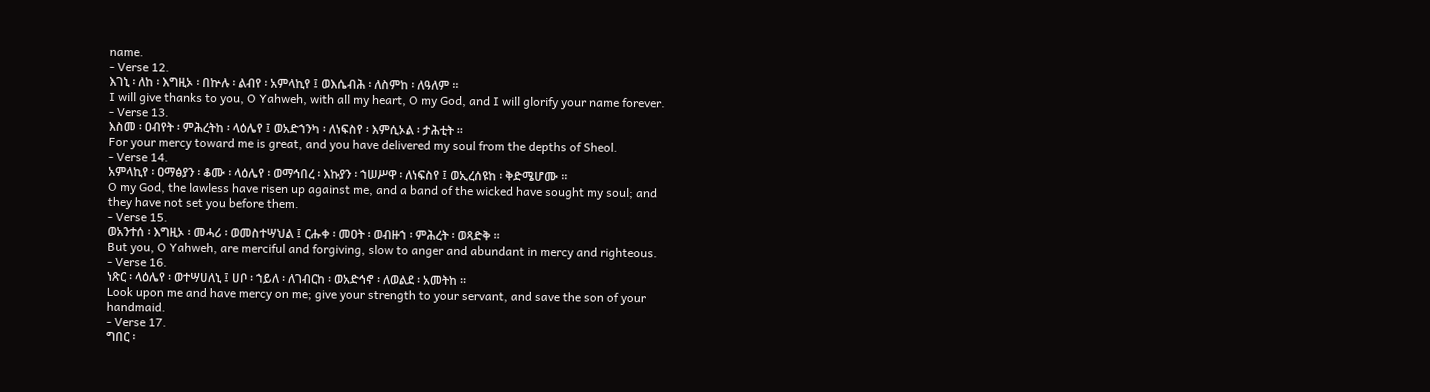name.
- Verse 12.
እገኒ ፡ ለከ ፡ እግዚኦ ፡ በኵሉ ፡ ልብየ ፡ አምላኪየ ፤ ወእሴብሕ ፡ ለስምከ ፡ ለዓለም ።
I will give thanks to you, O Yahweh, with all my heart, O my God, and I will glorify your name forever.
- Verse 13.
እስመ ፡ ዐብየት ፡ ምሕረትከ ፡ ላዕሌየ ፤ ወአድኀንካ ፡ ለነፍስየ ፡ እምሲኦል ፡ ታሕቲት ።
For your mercy toward me is great, and you have delivered my soul from the depths of Sheol.
- Verse 14.
አምላኪየ ፡ ዐማፅያን ፡ ቆሙ ፡ ላዕሌየ ፡ ወማኅበረ ፡ እኩያን ፡ ኀሠሥዋ ፡ ለነፍስየ ፤ ወኢረሰዩከ ፡ ቅድሜሆሙ ።
O my God, the lawless have risen up against me, and a band of the wicked have sought my soul; and they have not set you before them.
- Verse 15.
ወአንተሰ ፡ እግዚኦ ፡ መሓሪ ፡ ወመስተሣህል ፤ ርሑቀ ፡ መዐት ፡ ወብዙኀ ፡ ምሕረት ፡ ወጻድቅ ።
But you, O Yahweh, are merciful and forgiving, slow to anger and abundant in mercy and righteous.
- Verse 16.
ነጽር ፡ ላዕሌየ ፡ ወተሣሀለኒ ፤ ሀቦ ፡ ኀይለ ፡ ለገብርከ ፡ ወአድኅኖ ፡ ለወልደ ፡ አመትከ ።
Look upon me and have mercy on me; give your strength to your servant, and save the son of your handmaid.
- Verse 17.
ግበር ፡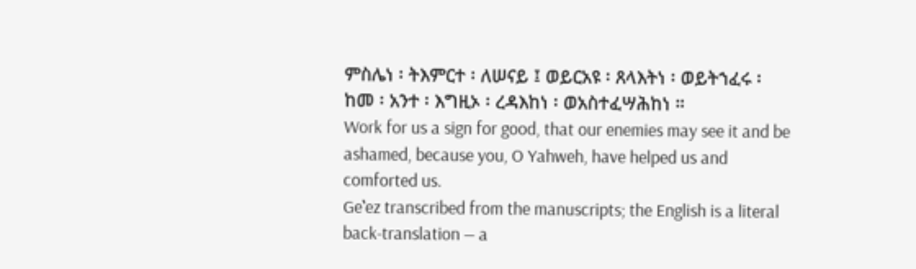ምስሌነ ፡ ትእምርተ ፡ ለሠናይ ፤ ወይርአዩ ፡ ጸላእትነ ፡ ወይትኀፈሩ ፡ ከመ ፡ አንተ ፡ እግዚኦ ፡ ረዳእከነ ፡ ወአስተፈሣሕከነ ።
Work for us a sign for good, that our enemies may see it and be ashamed, because you, O Yahweh, have helped us and comforted us.
Geʽez transcribed from the manuscripts; the English is a literal back-translation — a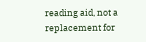reading aid, not a replacement for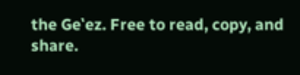the Geʽez. Free to read, copy, and share.